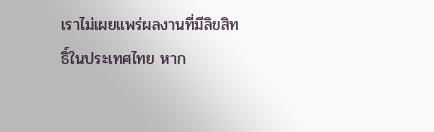เราไม่เผยแพร่ผลงานที่มีลิขสิทธิ์ในประเทศไทย หาก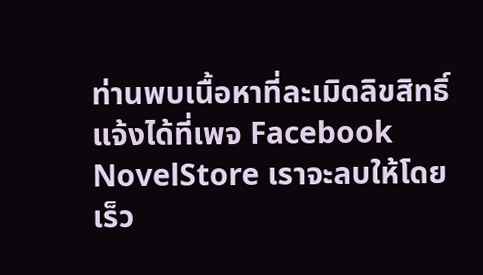ท่านพบเนื้อหาที่ละเมิดลิขสิทธิ์ แจ้งได้ที่เพจ Facebook NovelStore เราจะลบให้โดยเร็ว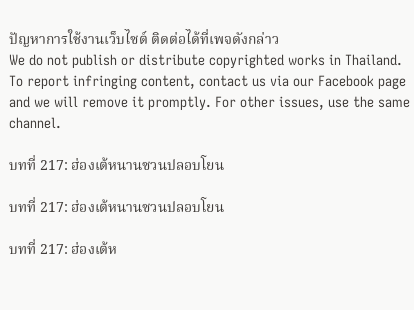ปัญหาการใช้งานเว็บไซต์ ติดต่อได้ที่เพจดังกล่าว
We do not publish or distribute copyrighted works in Thailand. To report infringing content, contact us via our Facebook page and we will remove it promptly. For other issues, use the same channel.

บทที่ 217: ฮ่องเต้หนานซวนปลอบโยน

บทที่ 217: ฮ่องเต้หนานซวนปลอบโยน

บทที่ 217: ฮ่องเต้ห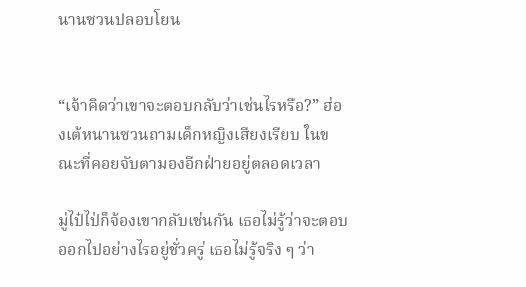นานซวนปลอบโยน


“เจ้าคิดว่าเขาจะตอบกลับว่าเช่นไรหรือ?” ฮ่องเต้หนานซวนถามเด็กหญิงเสียงเรียบ ในขณะที่คอยจับตามองอีกฝ่ายอยู่ตลอดเวลา

มู่ไป๋ไป่ก็จ้องเขากลับเช่นกัน เธอไม่รู้ว่าจะตอบออกไปอย่างไรอยู่ชั่วครู่ เธอไม่รู้จริง ๆ ว่า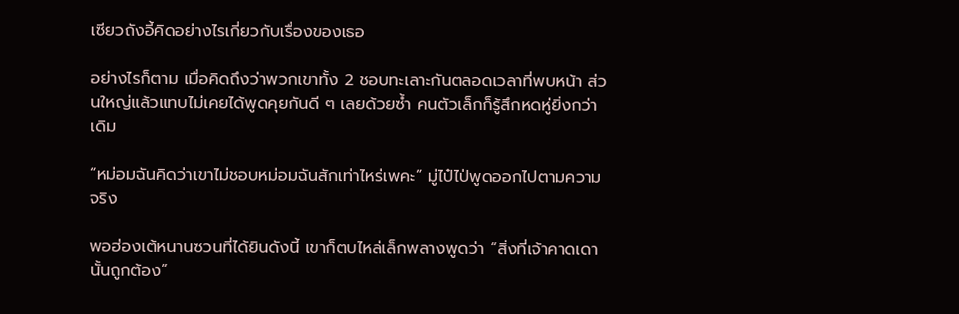เซียวถังอี้คิดอย่างไรเกี่ยวกับเรื่องของเธอ

อย่างไรก็ตาม เมื่อคิดถึงว่าพวกเขาทั้ง 2 ชอบทะเลาะกันตลอดเวลาที่พบหน้า ส่วนใหญ่แล้วแทบไม่เคยได้พูดคุยกันดี ๆ เลยด้วยซ้ำ คนตัวเล็กก็รู้สึกหดหู่ยิ่งกว่าเดิม

“หม่อมฉันคิดว่าเขาไม่ชอบหม่อมฉันสักเท่าไหร่เพคะ” มู่ไป๋ไป่พูดออกไปตามความจริง

พอฮ่องเต้หนานซวนที่ได้ยินดังนี้ เขาก็ตบไหล่เล็กพลางพูดว่า “สิ่งที่เจ้าคาดเดานั้นถูกต้อง”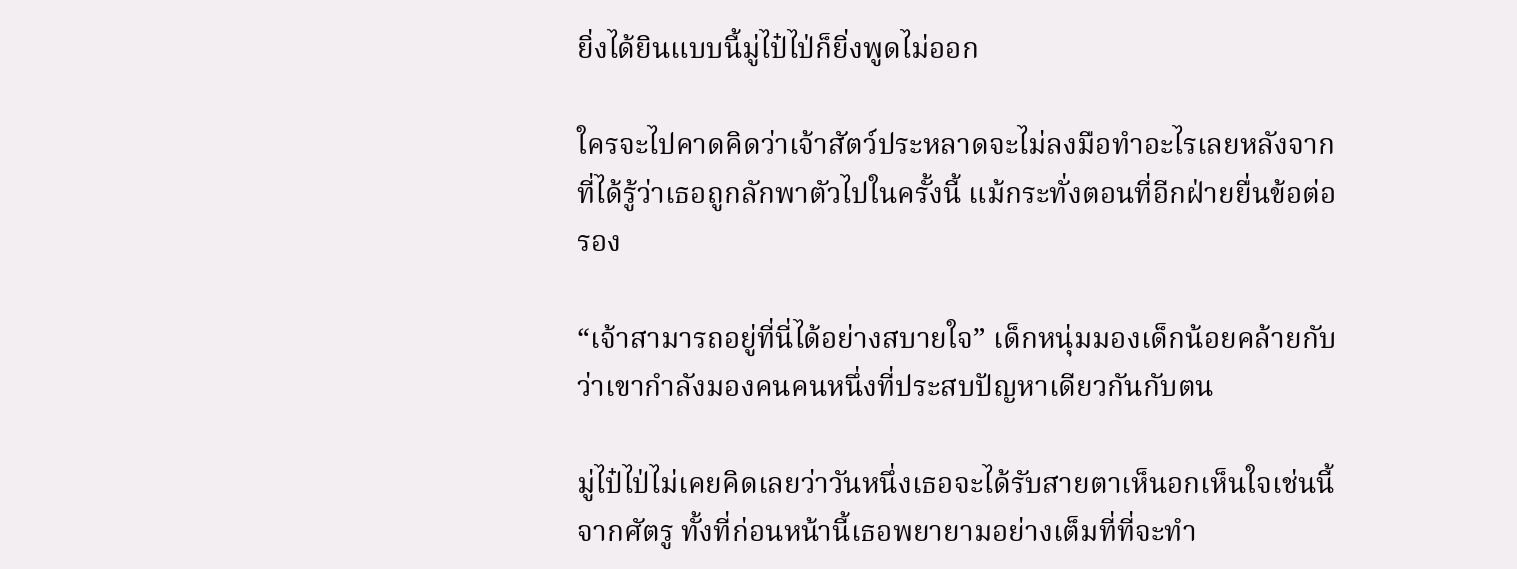ยิ่งได้ยินแบบนี้มู่ไป๋ไป่ก็ยิ่งพูดไม่ออก

ใครจะไปคาดคิดว่าเจ้าสัตว์ประหลาดจะไม่ลงมือทำอะไรเลยหลังจากที่ได้รู้ว่าเธอถูกลักพาตัวไปในครั้งนี้ แม้กระทั่งตอนที่อีกฝ่ายยื่นข้อต่อรอง

“เจ้าสามารถอยู่ที่นี่ได้อย่างสบายใจ” เด็กหนุ่มมองเด็กน้อยคล้ายกับว่าเขากำลังมองคนคนหนึ่งที่ประสบปัญหาเดียวกันกับตน

มู่ไป๋ไป่ไม่เคยคิดเลยว่าวันหนึ่งเธอจะได้รับสายตาเห็นอกเห็นใจเช่นนี้จากศัตรู ทั้งที่ก่อนหน้านี้เธอพยายามอย่างเต็มที่ที่จะทำ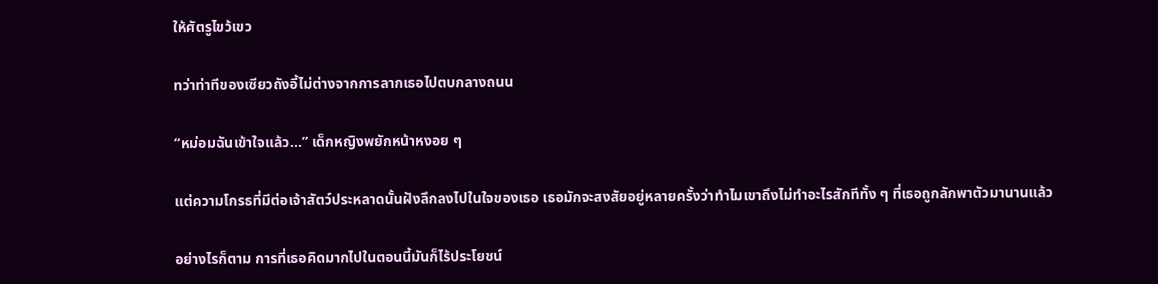ให้ศัตรูไขว้เขว

ทว่าท่าทีของเซียวถังอี้ไม่ต่างจากการลากเธอไปตบกลางถนน

“หม่อมฉันเข้าใจแล้ว…” เด็กหญิงพยักหน้าหงอย ๆ

แต่ความโกรธที่มีต่อเจ้าสัตว์ประหลาดนั้นฝังลึกลงไปในใจของเธอ เธอมักจะสงสัยอยู่หลายครั้งว่าทำไมเขาถึงไม่ทำอะไรสักทีทั้ง ๆ ที่เธอถูกลักพาตัวมานานแล้ว

อย่างไรก็ตาม การที่เธอคิดมากไปในตอนนี้มันก็ไร้ประโยชน์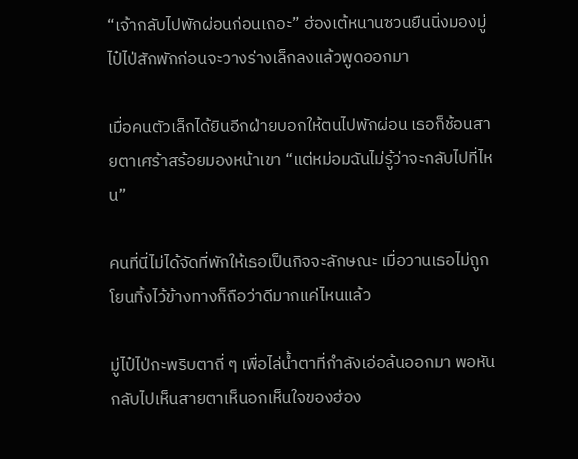“เจ้ากลับไปพักผ่อนก่อนเถอะ” ฮ่องเต้หนานซวนยืนนิ่งมองมู่ไป๋ไป่สักพักก่อนจะวางร่างเล็กลงแล้วพูดออกมา

เมื่อคนตัวเล็กได้ยินอีกฝ่ายบอกให้ตนไปพักผ่อน เธอก็ช้อนสายตาเศร้าสร้อยมองหน้าเขา “แต่หม่อมฉันไม่รู้ว่าจะกลับไปที่ไหน”

คนที่นี่ไม่ได้จัดที่พักให้เธอเป็นกิจจะลักษณะ เมื่อวานเธอไม่ถูกโยนทิ้งไว้ข้างทางก็ถือว่าดีมากแค่ไหนแล้ว

มู่ไป๋ไป่กะพริบตาถี่ ๆ เพื่อไล่น้ำตาที่กำลังเอ่อล้นออกมา พอหันกลับไปเห็นสายตาเห็นอกเห็นใจของฮ่อง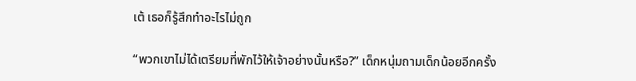เต้ เธอก็รู้สึกทำอะไรไม่ถูก

“พวกเขาไม่ได้เตรียมที่พักไว้ให้เจ้าอย่างนั้นหรือ?” เด็กหนุ่มถามเด็กน้อยอีกครั้ง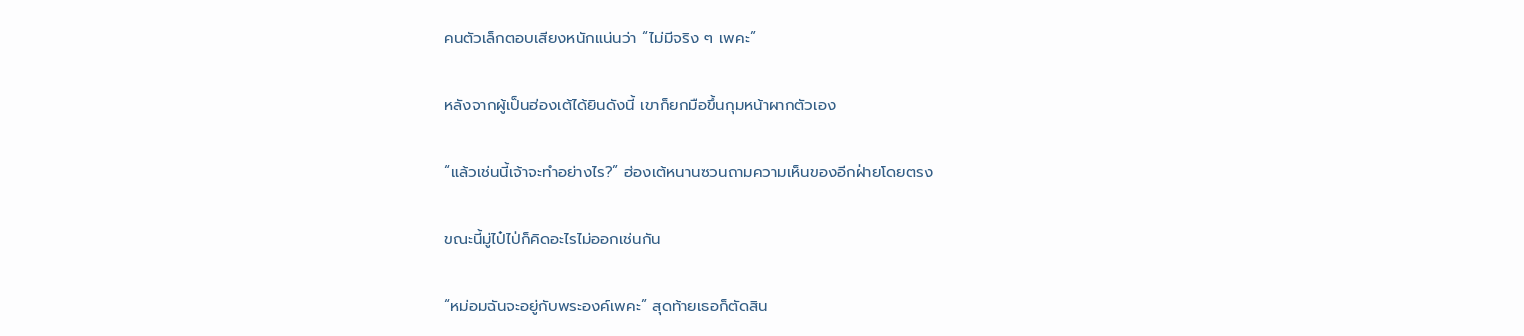คนตัวเล็กตอบเสียงหนักแน่นว่า “ไม่มีจริง ๆ เพคะ”

หลังจากผู้เป็นฮ่องเต้ได้ยินดังนี้ เขาก็ยกมือขึ้นกุมหน้าผากตัวเอง

“แล้วเช่นนี้เจ้าจะทำอย่างไร?” ฮ่องเต้หนานซวนถามความเห็นของอีกฝ่ายโดยตรง

ขณะนี้มู่ไป๋ไป่ก็คิดอะไรไม่ออกเช่นกัน

“หม่อมฉันจะอยู่กับพระองค์เพคะ” สุดท้ายเธอก็ตัดสิน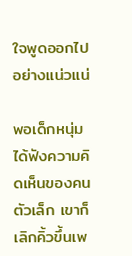ใจพูดออกไปอย่างแน่วแน่

พอเด็กหนุ่มได้ฟังความคิดเห็นของคนตัวเล็ก เขาก็เลิกคิ้วขึ้นเพ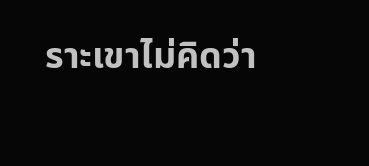ราะเขาไม่คิดว่า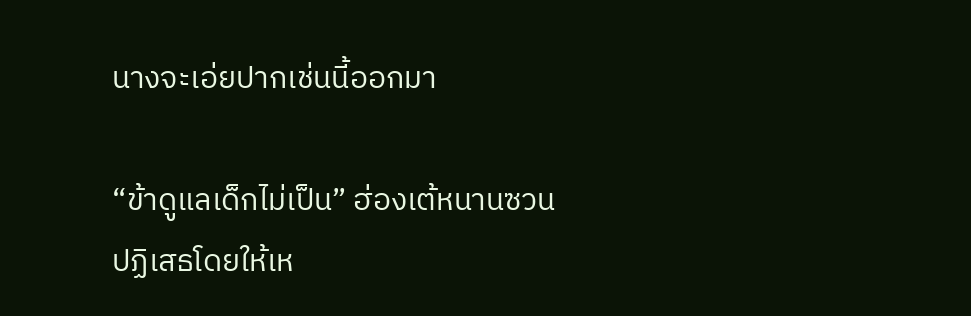นางจะเอ่ยปากเช่นนี้ออกมา

“ข้าดูแลเด็กไม่เป็น” ฮ่องเต้หนานซวนปฏิเสธโดยให้เห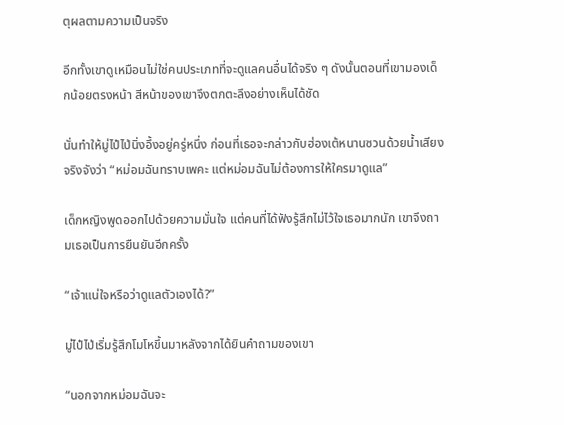ตุผลตามความเป็นจริง

อีกทั้งเขาดูเหมือนไม่ใช่คนประเภทที่จะดูแลคนอื่นได้จริง ๆ ดังนั้นตอนที่เขามองเด็กน้อยตรงหน้า สีหน้าของเขาจึงตกตะลึงอย่างเห็นได้ชัด

นั่นทำให้มู่ไป๋ไป่นิ่งอึ้งอยู่ครู่หนึ่ง ก่อนที่เธอจะกล่าวกับฮ่องเต้หนานซวนด้วยน้ำเสียงจริงจังว่า “หม่อมฉันทราบเพคะ แต่หม่อมฉันไม่ต้องการให้ใครมาดูแล”

เด็กหญิงพูดออกไปด้วยความมั่นใจ แต่คนที่ได้ฟังรู้สึกไม่ไว้ใจเธอมากนัก เขาจึงถามเธอเป็นการยืนยันอีกครั้ง

“เจ้าแน่ใจหรือว่าดูแลตัวเองได้?”

มู่ไป๋ไป่เริ่มรู้สึกโมโหขึ้นมาหลังจากได้ยินคำถามของเขา

“นอกจากหม่อมฉันจะ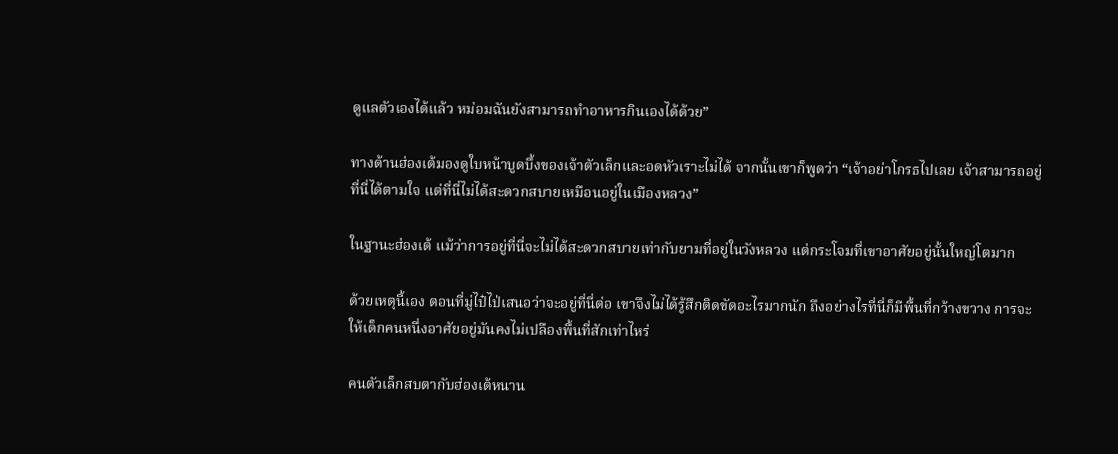ดูแลตัวเองได้แล้ว หม่อมฉันยังสามารถทำอาหารกินเองได้ด้วย”

ทางด้านฮ่องเต้มองดูใบหน้าบูดบึ้งของเจ้าตัวเล็กและอดหัวเราะไม่ได้ จากนั้นเขาก็พูดว่า “เจ้าอย่าโกรธไปเลย เจ้าสามารถอยู่ที่นี่ได้ตามใจ แต่ที่นี่ไม่ได้สะดวกสบายเหมือนอยู่ในเมืองหลวง”

ในฐานะฮ่องเต้ แม้ว่าการอยู่ที่นี่จะไม่ได้สะดวกสบายเท่ากับยามที่อยู่ในวังหลวง แต่กระโจมที่เขาอาศัยอยู่นั้นใหญ่โตมาก

ด้วยเหตุนี้เอง ตอนที่มู่ไป๋ไป่เสนอว่าจะอยู่ที่นี่ต่อ เขาจึงไม่ได้รู้สึกติดขัดอะไรมากนัก ถึงอย่างไรที่นี่ก็มีพื้นที่กว้างขวาง การจะให้เด็กคนหนึ่งอาศัยอยู่มันคงไม่เปลืองพื้นที่สักเท่าไหร่

คนตัวเล็กสบตากับฮ่องเต้หนาน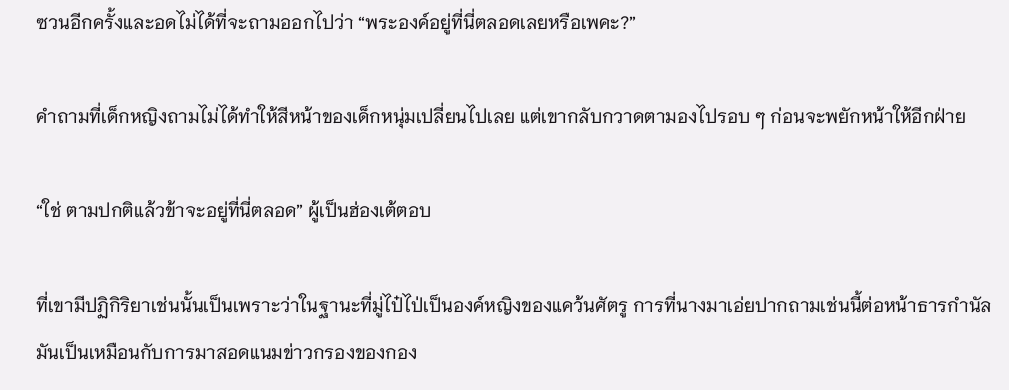ซวนอีกครั้งและอดไม่ได้ที่จะถามออกไปว่า “พระองค์อยู่ที่นี่ตลอดเลยหรือเพคะ?”

คำถามที่เด็กหญิงถามไม่ได้ทำให้สีหน้าของเด็กหนุ่มเปลี่ยนไปเลย แต่เขากลับกวาดตามองไปรอบ ๆ ก่อนจะพยักหน้าให้อีกฝ่าย

“ใช่ ตามปกติแล้วข้าจะอยู่ที่นี่ตลอด” ผู้เป็นฮ่องเต้ตอบ

ที่เขามีปฏิกิริยาเช่นนั้นเป็นเพราะว่าในฐานะที่มู่ไป๋ไป่เป็นองค์หญิงของแคว้นศัตรู การที่นางมาเอ่ยปากถามเช่นนี้ต่อหน้าธารกำนัล มันเป็นเหมือนกับการมาสอดแนมข่าวกรองของกอง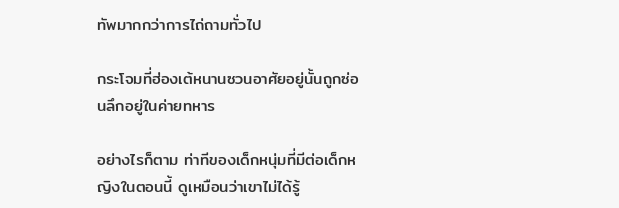ทัพมากกว่าการไถ่ถามทั่วไป

กระโจมที่ฮ่องเต้หนานซวนอาศัยอยู่นั้นถูกซ่อนลึกอยู่ในค่ายทหาร

อย่างไรก็ตาม ท่าทีของเด็กหนุ่มที่มีต่อเด็กหญิงในตอนนี้ ดูเหมือนว่าเขาไม่ได้รู้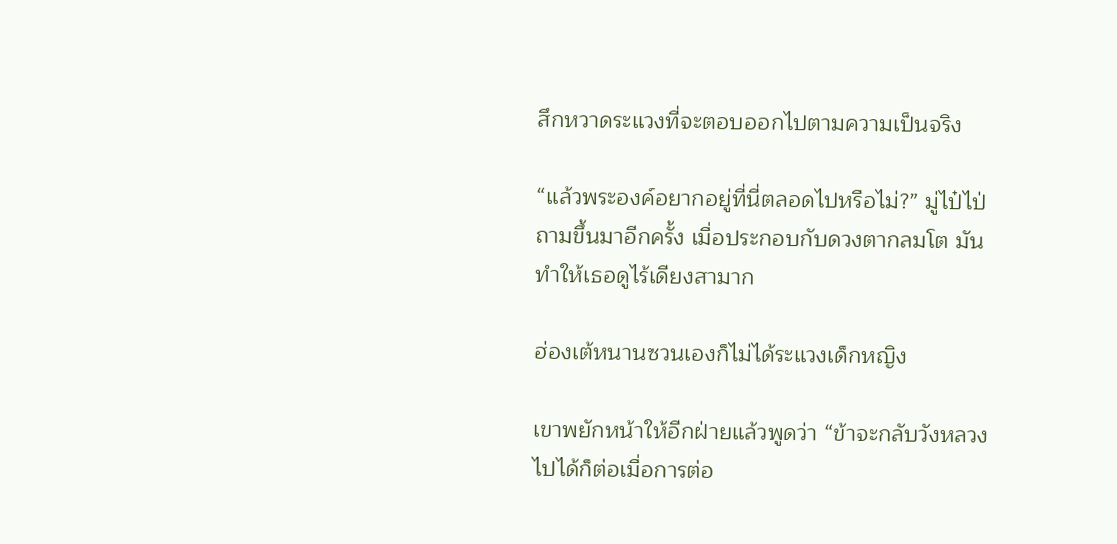สึกหวาดระแวงที่จะตอบออกไปตามความเป็นจริง

“แล้วพระองค์อยากอยู่ที่นี่ตลอดไปหรือไม่?” มู่ไป๋ไป่ถามขึ้นมาอีกครั้ง เมื่อประกอบกับดวงตากลมโต มันทำให้เธอดูไร้เดียงสามาก

ฮ่องเต้หนานซวนเองก็ไม่ได้ระแวงเด็กหญิง

เขาพยักหน้าให้อีกฝ่ายแล้วพูดว่า “ข้าจะกลับวังหลวงไปได้ก็ต่อเมื่อการต่อ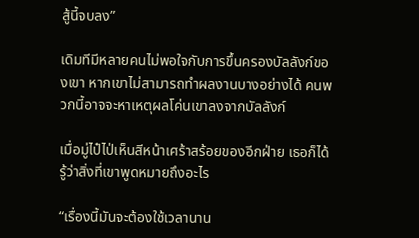สู้นี้จบลง”

เดิมทีมีหลายคนไม่พอใจกับการขึ้นครองบัลลังก์ของเขา หากเขาไม่สามารถทำผลงานบางอย่างได้ คนพวกนี้อาจจะหาเหตุผลโค่นเขาลงจากบัลลังก์

เมื่อมู่ไป๋ไป่เห็นสีหน้าเศร้าสร้อยของอีกฝ่าย เธอก็ได้รู้ว่าสิ่งที่เขาพูดหมายถึงอะไร

“เรื่องนี้มันจะต้องใช้เวลานาน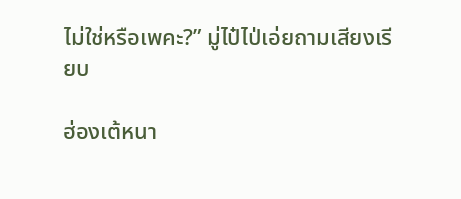ไม่ใช่หรือเพคะ?” มู่ไป๋ไป่เอ่ยถามเสียงเรียบ

ฮ่องเต้หนา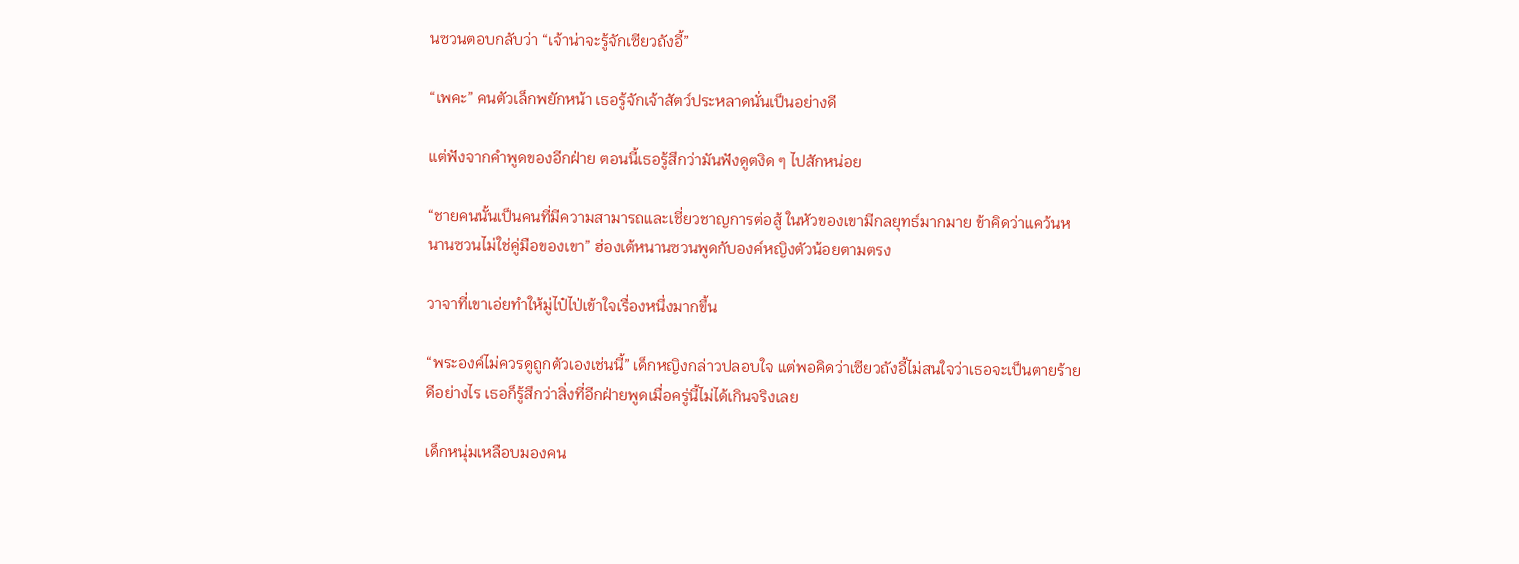นซวนตอบกลับว่า “เจ้าน่าจะรู้จักเซียวถังอี้”

“เพคะ” คนตัวเล็กพยักหน้า เธอรู้จักเจ้าสัตว์ประหลาดนั่นเป็นอย่างดี

แต่ฟังจากคำพูดของอีกฝ่าย ตอนนี้เธอรู้สึกว่ามันฟังดูตงิด ๆ ไปสักหน่อย

“ชายคนนั้นเป็นคนที่มีความสามารถและเชี่ยวชาญการต่อสู้ ในหัวของเขามีกลยุทธ์มากมาย ข้าคิดว่าแคว้นหนานซวนไม่ใช่คู่มือของเขา” ฮ่องเต้หนานซวนพูดกับองค์หญิงตัวน้อยตามตรง

วาจาที่เขาเอ่ยทำให้มู่ไป๋ไป่เข้าใจเรื่องหนึ่งมากขึ้น

“พระองค์ไม่ควรดูถูกตัวเองเช่นนี้” เด็กหญิงกล่าวปลอบใจ แต่พอคิดว่าเซียวถังอี้ไม่สนใจว่าเธอจะเป็นตายร้ายดีอย่างไร เธอก็รู้สึกว่าสิ่งที่อีกฝ่ายพูดเมื่อครู่นี้ไม่ได้เกินจริงเลย

เด็กหนุ่มเหลือบมองคน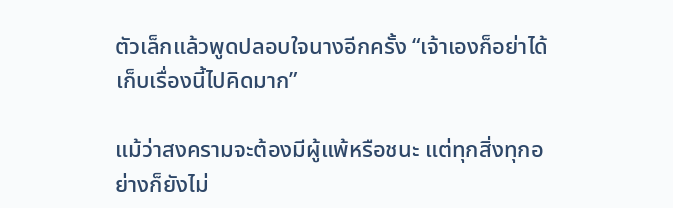ตัวเล็กแล้วพูดปลอบใจนางอีกครั้ง “เจ้าเองก็อย่าได้เก็บเรื่องนี้ไปคิดมาก”

แม้ว่าสงครามจะต้องมีผู้แพ้หรือชนะ แต่ทุกสิ่งทุกอย่างก็ยังไม่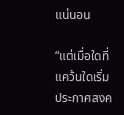แน่นอน

“แต่เมื่อใดที่แคว้นใดเริ่มประกาศสงค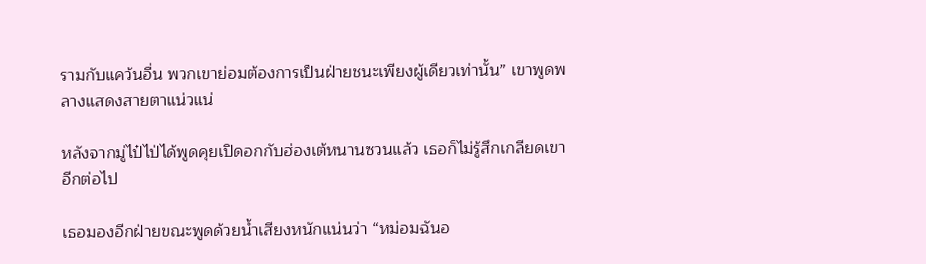รามกับแคว้นอื่น พวกเขาย่อมต้องการเป็นฝ่ายชนะเพียงผู้เดียวเท่านั้น” เขาพูดพลางแสดงสายตาแน่วแน่

หลังจากมู่ไป๋ไป่ได้พูดคุยเปิดอกกับฮ่องเต้หนานซวนแล้ว เธอก็ไม่รู้สึกเกลียดเขาอีกต่อไป

เธอมองอีกฝ่ายขณะพูดด้วยน้ำเสียงหนักแน่นว่า “หม่อมฉันอ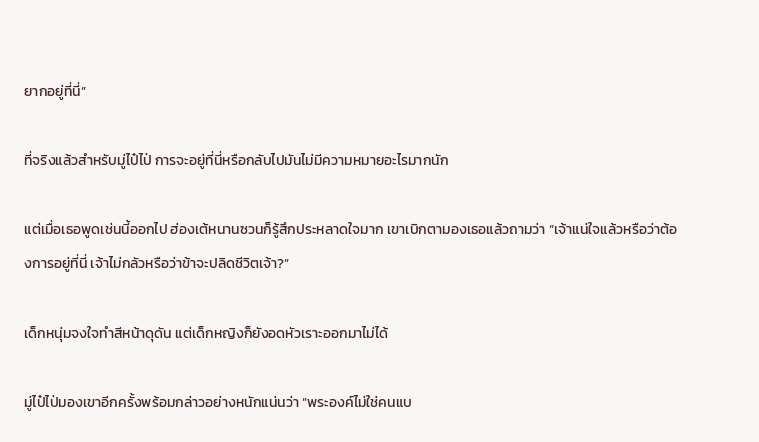ยากอยู่ที่นี่”

ที่จริงแล้วสำหรับมู่ไป๋ไป่ การจะอยู่ที่นี่หรือกลับไปมันไม่มีความหมายอะไรมากนัก

แต่เมื่อเธอพูดเช่นนี้ออกไป ฮ่องเต้หนานซวนก็รู้สึกประหลาดใจมาก เขาเบิกตามองเธอแล้วถามว่า “เจ้าแน่ใจแล้วหรือว่าต้องการอยู่ที่นี่ เจ้าไม่กลัวหรือว่าข้าจะปลิดชีวิตเจ้า?”

เด็กหนุ่มจงใจทำสีหน้าดุดัน แต่เด็กหญิงก็ยังอดหัวเราะออกมาไม่ได้

มู่ไป๋ไป่มองเขาอีกครั้งพร้อมกล่าวอย่างหนักแน่นว่า “พระองค์ไม่ใช่คนแบ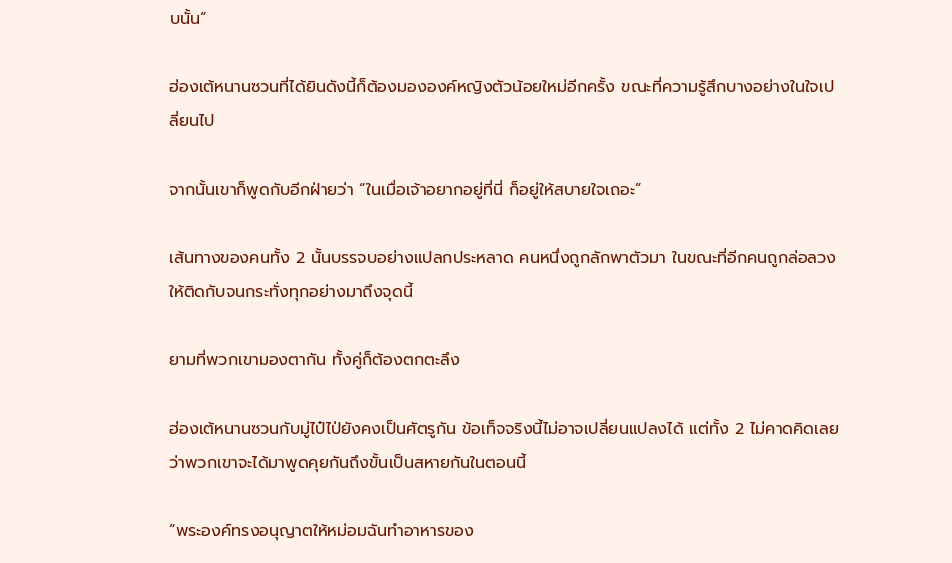บนั้น”

ฮ่องเต้หนานซวนที่ได้ยินดังนี้ก็ต้องมององค์หญิงตัวน้อยใหม่อีกครั้ง ขณะที่ความรู้สึกบางอย่างในใจเปลี่ยนไป

จากนั้นเขาก็พูดกับอีกฝ่ายว่า “ในเมื่อเจ้าอยากอยู่ที่นี่ ก็อยู่ให้สบายใจเถอะ”

เส้นทางของคนทั้ง 2 นั้นบรรจบอย่างแปลกประหลาด คนหนึ่งถูกลักพาตัวมา ในขณะที่อีกคนถูกล่อลวงให้ติดกับจนกระทั่งทุกอย่างมาถึงจุดนี้

ยามที่พวกเขามองตากัน ทั้งคู่ก็ต้องตกตะลึง

ฮ่องเต้หนานซวนกับมู่ไป๋ไป่ยังคงเป็นศัตรูกัน ข้อเท็จจริงนี้ไม่อาจเปลี่ยนแปลงได้ แต่ทั้ง 2 ไม่คาดคิดเลยว่าพวกเขาจะได้มาพูดคุยกันถึงขั้นเป็นสหายกันในตอนนี้

“พระองค์ทรงอนุญาตให้หม่อมฉันทำอาหารของ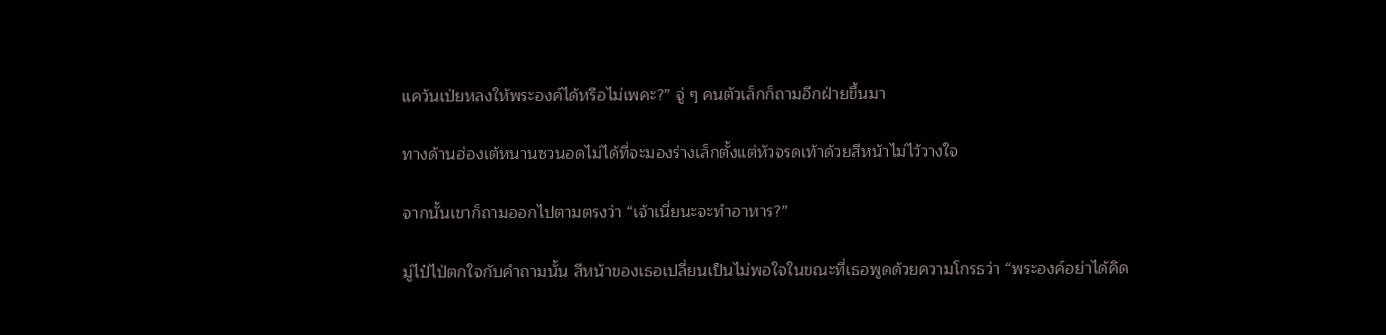แคว้นเป่ยหลงให้พระองค์ได้หรือไม่เพคะ?” จู่ ๆ คนตัวเล็กก็ถามอีกฝ่ายขึ้นมา

ทางด้านฮ่องเต้หนานซวนอดไม่ได้ที่จะมองร่างเล็กตั้งแต่หัวจรดเท้าด้วยสีหน้าไม่ไว้วางใจ

จากนั้นเขาก็ถามออกไปตามตรงว่า “เจ้าเนี่ยนะจะทำอาหาร?”

มู่ไป๋ไป่ตกใจกับคำถามนั้น สีหน้าของเธอเปลี่ยนเป็นไม่พอใจในขณะที่เธอพูดด้วยความโกรธว่า “พระองค์อย่าได้คิด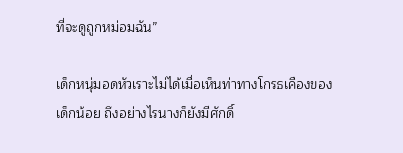ที่จะดูถูกหม่อมฉัน”

เด็กหนุ่มอดหัวเราะไม่ได้เมื่อเห็นท่าทางโกรธเคืองของเด็กน้อย ถึงอย่างไรนางก็ยังมีศักดิ์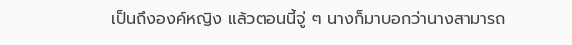เป็นถึงองค์หญิง แล้วตอนนี้จู่ ๆ นางก็มาบอกว่านางสามารถ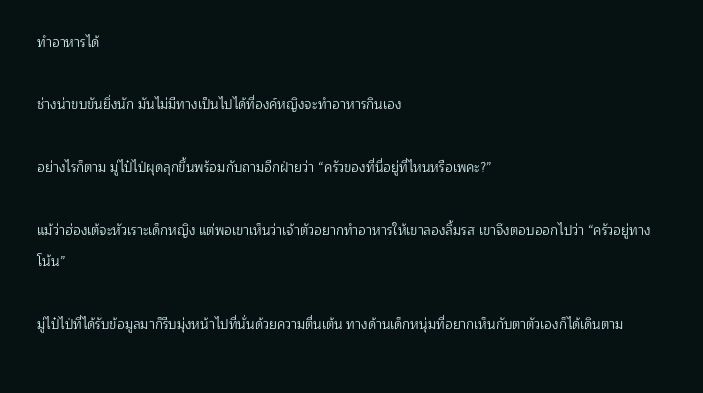ทำอาหารได้

ช่างน่าขบขันยิ่งนัก มันไม่มีทางเป็นไปได้ที่องค์หญิงจะทำอาหารกินเอง

อย่างไรก็ตาม มู่ไป๋ไป่ผุดลุกขึ้นพร้อมกับถามอีกฝ่ายว่า “ครัวของที่นี่อยู่ที่ไหนหรือเพคะ?”

แม้ว่าฮ่องเต้จะหัวเราะเด็กหญิง แต่พอเขาเห็นว่าเจ้าตัวอยากทำอาหารให้เขาลองลิ้มรส เขาจึงตอบออกไปว่า “ครัวอยู่ทางโน้น”

มู่ไป๋ไป่ที่ได้รับข้อมูลมาก็รีบมุ่งหน้าไปที่นั่นด้วยความตื่นเต้น ทางด้านเด็กหนุ่มที่อยากเห็นกับตาตัวเองก็ได้เดินตาม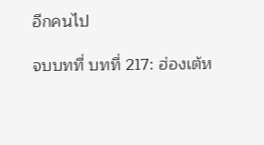อีกคนไป

จบบทที่ บทที่ 217: ฮ่องเต้ห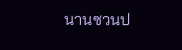นานซวนป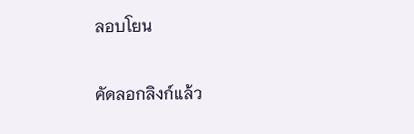ลอบโยน

คัดลอกลิงก์แล้ว